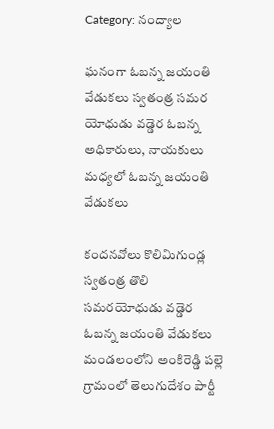Category: నంద్యాల

ఘనంగా ఓబన్న జయంతి వేడుకలు స్వతంత్ర సమర యోధుడు వడ్డెర ఓబన్న అధికారులు, నాయకులు మధ్యలో ఓబన్న జయంతి వేడుకలు

కందనవోలు కొలిమిగుండ్ల స్వతంత్ర తొలి సమరయోధుడు వడ్డెర ఓబన్న జయంతి వేడుకలు మండలంలోని అంకిరెడ్డి పల్లె గ్రామంలో తెలుగుదేశం పార్టీ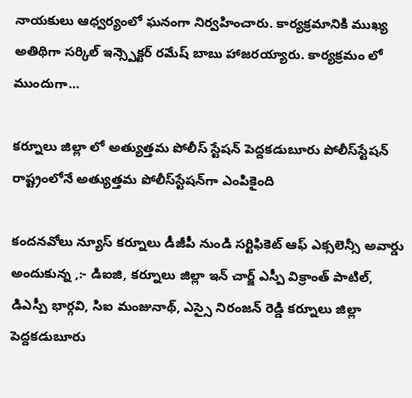నాయకులు ఆధ్వర్యంలో ఘనంగా నిర్వహించారు. కార్యక్రమానికి ముఖ్య అతిథిగా సర్కిల్ ఇన్స్పెక్టర్ రమేష్ బాబు హాజరయ్యారు. కార్యక్రమం లో ముందుగా…

కర్నూలు జిల్లా లో అత్యుత్తమ పోలీస్‌ స్టేషన్‌ పెద్దకడుబూరు పోలీస్‌స్టేషన్‌ రాష్ట్రంలోనే అత్యుత్తమ పోలీస్‌స్టేషన్‌గా ఎంపికైంది

కందనవోలు న్యూస్ కర్నూలు డీజీపీ నుండి సర్టిఫికెట్‌ ఆఫ్‌ ఎక్సలెన్సీ అవార్డు అందుకున్న ,:- డిఐజి, కర్నూలు జిల్లా ఇన్ చార్జ్ ఎస్పీ విక్రాంత్ పాటిల్, డిఎస్పీ భార్గవి, సిఐ మంజునాథ్, ఎస్సై నిరంజన్ రెడ్డి కర్నూలు జిల్లా పెద్దకడుబూరు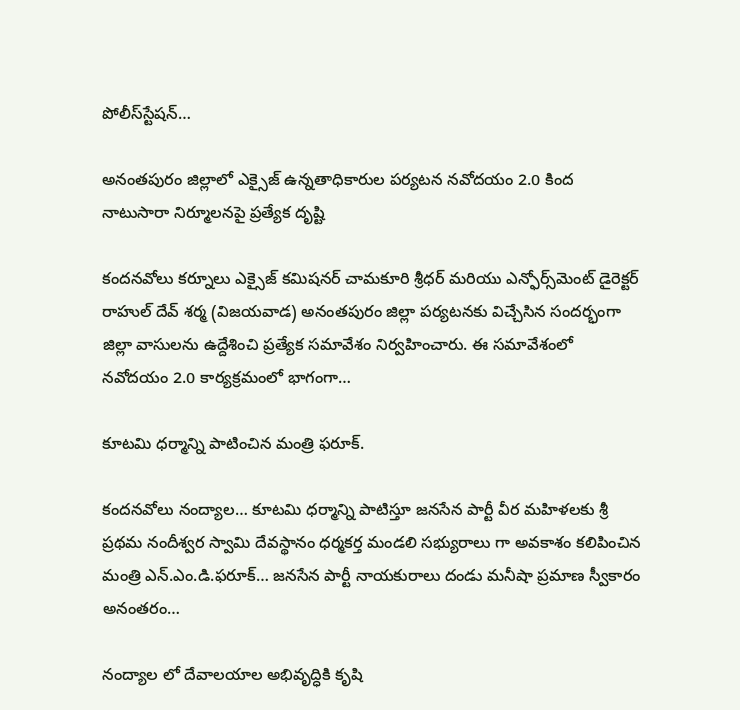పోలీస్‌స్టేషన్‌…

అనంతపురం జిల్లాలో ఎక్సైజ్ ఉన్నతాధికారుల పర్యటన నవోదయం 2.0 కింద నాటుసారా నిర్మూలనపై ప్రత్యేక దృష్టి

కందనవోలు కర్నూలు ఎక్సైజ్ కమిషనర్ చామకూరి శ్రీధర్ మరియు ఎన్ఫోర్స్‌మెంట్ డైరెక్టర్ రాహుల్ దేవ్ శర్మ (విజయవాడ) అనంతపురం జిల్లా పర్యటనకు విచ్చేసిన సందర్భంగా జిల్లా వాసులను ఉద్దేశించి ప్రత్యేక సమావేశం నిర్వహించారు. ఈ సమావేశంలో నవోదయం 2.0 కార్యక్రమంలో భాగంగా…

కూటమి ధర్మాన్ని పాటించిన మంత్రి ఫరూక్.

కందనవోలు నంద్యాల… కూటమి ధర్మాన్ని పాటిస్తూ జనసేన పార్టీ వీర మహిళలకు శ్రీ ప్రథమ నందీశ్వర స్వామి దేవస్థానం ధర్మకర్త మండలి సభ్యురాలు గా అవకాశం కలిపించిన మంత్రి ఎన్.ఎం.డి.ఫరూక్… జనసేన పార్టీ నాయకురాలు దండు మనీషా ప్రమాణ స్వీకారం అనంతరం…

నంద్యాల లో దేవాలయాల అభివృద్ధికి కృషి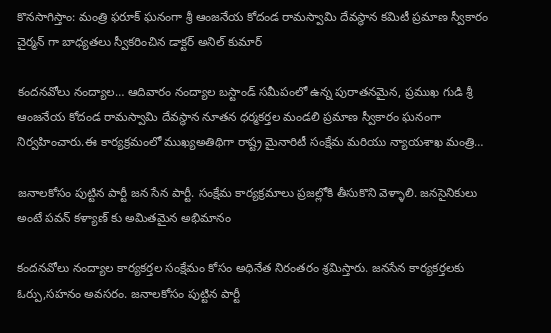కొనసాగిస్తాం: మంత్రి ఫరూక్ ఘనంగా శ్రీ ఆంజనేయ కోదండ రామస్వామి దేవస్థాన కమిటీ ప్రమాణ స్వీకారం చైర్మన్ గా బాధ్యతలు స్వీకరించిన డాక్టర్ అనిల్ కుమార్

కందనవోలు నంద్యాల… ఆదివారం నంద్యాల బస్టాండ్ సమీపంలో ఉన్న పురాతనమైన, ప్రముఖ గుడి శ్రీ ఆంజనేయ కోదండ రామస్వామి దేవస్థాన నూతన ధర్మకర్తల మండలి ప్రమాణ స్వీకారం ఘనంగా నిర్వహించారు.ఈ కార్యక్రమంలో ముఖ్యఅతిథిగా రాష్ట్ర మైనారిటీ సంక్షేమ మరియు న్యాయశాఖ మంత్రి…

జనాలకోసం పుట్టిన పార్టీ జన సేన పార్టీ. సంక్షేమ కార్యక్రమాలు ప్రజల్లోకి తీసుకొని వెళ్ళాలి. జనసైనికులు అంటే పవన్ కళ్యాణ్ కు అమితమైన అభిమానం

కందనవోలు నంద్యాల కార్యకర్తల సంక్షేమం కోసం అధినేత నిరంతరం శ్రమిస్తారు. జనసేన కార్యకర్తలకు ఓర్పు,సహనం అవసరం. జనాలకోసం పుట్టిన పార్టీ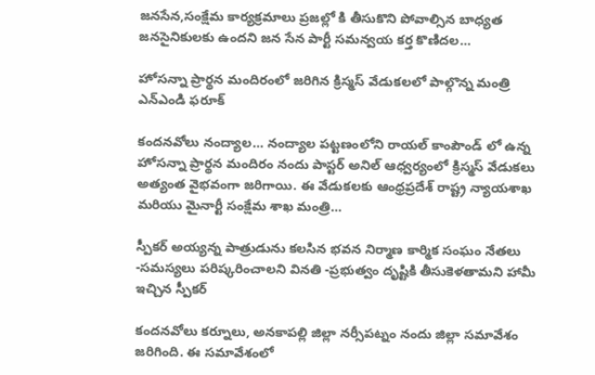జనసేన,సంక్షేమ కార్యక్రమాలు ప్రజల్లో కి తీసుకొని పోవాల్సిన బాధ్యత జనసైనికులకు ఉందని జన సేన పార్టీ సమన్వయ కర్త కొణిదల…

హోసన్నా ప్రార్థన మందిరంలో జరిగిన క్రిస్మస్ వేడుకలలో పాల్గొన్న మంత్రి ఎన్ఎండి ఫరూక్

కందనవోలు నంద్యాల… నంద్యాల పట్టణంలోని రాయల్ కాంపౌండ్ లో ఉన్న హోసన్నా ప్రార్థన మందిరం నందు పాస్టర్ అనిల్ ఆధ్వర్యంలో క్రిస్మస్ వేడుకలు అత్యంత వైభవంగా జరిగాయి. ఈ వేడుకలకు ఆంధ్రప్రదేశ్ రాష్ట్ర న్యాయశాఖ మరియు మైనార్టీ సంక్షేమ శాఖ మంత్రి…

స్పీకర్ అయ్యన్న పాత్రుడును కలసిన భవన నిర్మాణ కార్మిక సంఘం నేతలు -సమస్యలు పరిష్కరించాలని వినతి -ప్రభుత్వం దృష్టికి తీసుకెళతామని హామీ ఇచ్చిన స్పీకర్

కందనవోలు కర్నూలు, అనకాపల్లి జిల్లా నర్సీపట్నం నందు జిల్లా సమావేశం జరిగింది. ఈ సమావేశంలో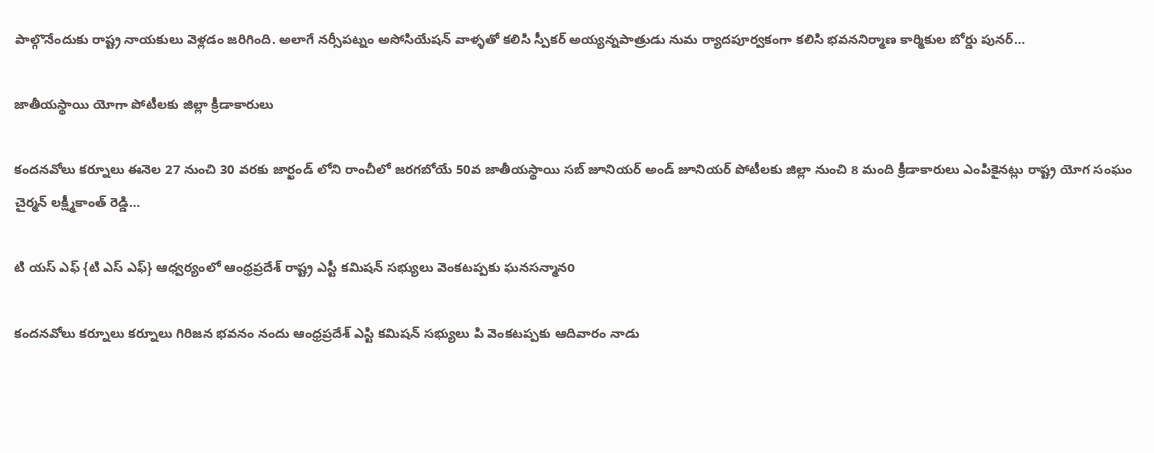పాల్గొనేందుకు రాష్ట్ర నాయకులు వెళ్లడం జరిగింది. అలాగే నర్సీపట్నం అసోసియేషన్ వాళ్ళతో కలిసి స్పీకర్ అయ్యన్నపాత్రుడు నుమ ర్యాదపూర్వకంగా కలిసి భవననిర్మాణ కార్మికుల బోర్డు పునర్…

జాతీయస్థాయి యోగా పోటీలకు జిల్లా క్రీడాకారులు

కందనవోలు కర్నూలు ఈనెల 27 నుంచి 30 వరకు జార్ఖండ్ లోని రాంచీలో జరగబోయే 50వ జాతీయస్థాయి సబ్ జూనియర్ అండ్ జూనియర్ పోటీలకు జిల్లా నుంచి 8 మంది క్రీడాకారులు ఎంపికైనట్లు రాష్ట్ర యోగ సంఘం చైర్మన్ లక్ష్మీకాంత్ రెడ్డి…

టి యస్ ఎఫ్ {టి ఎస్ ఎఫ్} ఆధ్వర్యంలో ఆంధ్రప్రదేశ్ రాష్ట్ర ఎస్టీ కమిషన్ సభ్యులు వెంకటప్పకు ఘనసన్మానo

కందనవోలు కర్నూలు కర్నూలు గిరిజన భవనం నందు ఆంధ్రప్రదేశ్ ఎస్టి కమిషన్ సభ్యులు పి వెంకటప్పకు ఆదివారం నాడు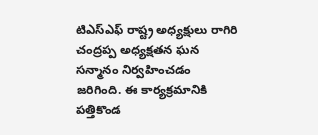టిఎస్ఎఫ్ రాష్ట్ర అధ్యక్షులు రాగిరి చంద్రప్ప అధ్యక్షతన ఘన సన్మానం నిర్వహించడం జరిగింది. ఈ కార్యక్రమానికి పత్తికొండ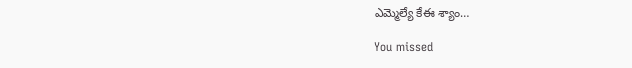ఎమ్మెల్యే కేఈ శ్యాం…

You missed